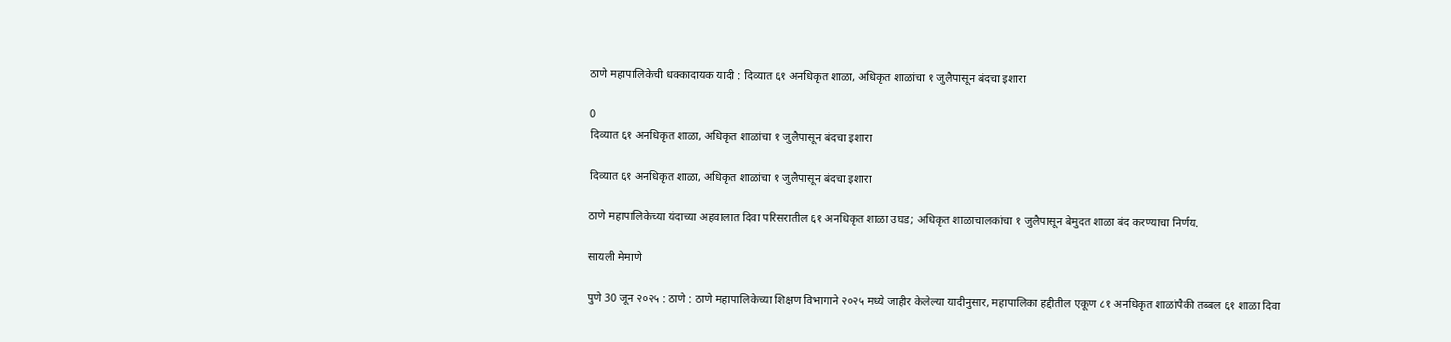ठाणे महापालिकेची धक्कादायक यादी : दिव्यात ६१ अनधिकृत शाळा, अधिकृत शाळांचा १ जुलैपासून बंदचा इशारा

0
दिव्यात ६१ अनधिकृत शाळा, अधिकृत शाळांचा १ जुलैपासून बंदचा इशारा

दिव्यात ६१ अनधिकृत शाळा, अधिकृत शाळांचा १ जुलैपासून बंदचा इशारा

ठाणे महापालिकेच्या यंदाच्या अहवालात दिवा परिसरातील ६१ अनधिकृत शाळा उघड; अधिकृत शाळाचालकांचा १ जुलैपासून बेमुदत शाळा बंद करण्याचा निर्णय.

सायली मेमाणे

पुणे 30 जून २०२५ : ठाणे : ठाणे महापालिकेच्या शिक्षण विभागाने २०२५ मध्ये जाहीर केलेल्या यादीनुसार, महापालिका हद्दीतील एकूण ८१ अनधिकृत शाळांपैकी तब्बल ६१ शाळा दिवा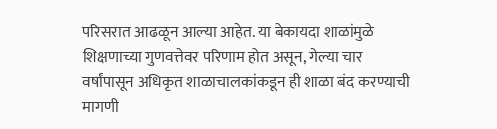परिसरात आढळून आल्या आहेत. या बेकायदा शाळांमुळे शिक्षणाच्या गुणवत्तेवर परिणाम होत असून, गेल्या चार वर्षांपासून अधिकृत शाळाचालकांकडून ही शाळा बंद करण्याची मागणी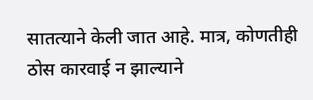सातत्याने केली जात आहे. मात्र, कोणतीही ठोस कारवाई न झाल्याने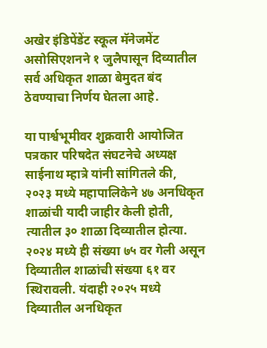अखेर इंडिपेंडेंट स्कूल मॅनेजमेंट असोसिएशनने १ जुलैपासून दिव्यातील सर्व अधिकृत शाळा बेमुदत बंद ठेवण्याचा निर्णय घेतला आहे.

या पार्श्वभूमीवर शुक्रवारी आयोजित पत्रकार परिषदेत संघटनेचे अध्यक्ष साईनाथ म्हात्रे यांनी सांगितले की, २०२३ मध्ये महापालिकेने ४७ अनधिकृत शाळांची यादी जाहीर केली होती, त्यातील ३० शाळा दिव्यातील होत्या. २०२४ मध्ये ही संख्या ७५ वर गेली असून दिव्यातील शाळांची संख्या ६१ वर स्थिरावली. यंदाही २०२५ मध्ये दिव्यातील अनधिकृत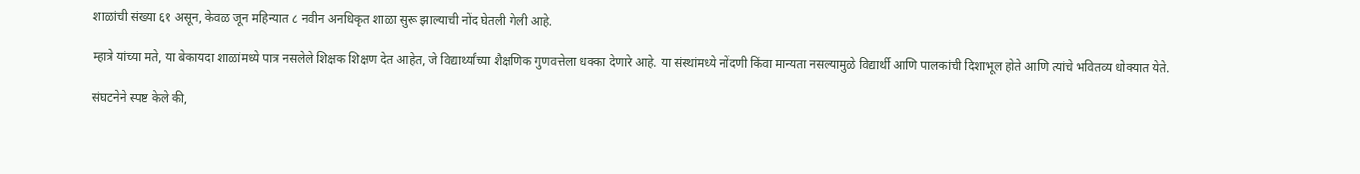शाळांची संख्या ६१ असून, केवळ जून महिन्यात ८ नवीन अनधिकृत शाळा सुरू झाल्याची नोंद घेतली गेली आहे.

म्हात्रे यांच्या मते, या बेकायदा शाळांमध्ये पात्र नसलेले शिक्षक शिक्षण देत आहेत, जे विद्यार्थ्यांच्या शैक्षणिक गुणवत्तेला धक्का देणारे आहे. या संस्थांमध्ये नोंदणी किंवा मान्यता नसल्यामुळे विद्यार्थी आणि पालकांची दिशाभूल होते आणि त्यांचे भवितव्य धोक्यात येते.

संघटनेने स्पष्ट केले की,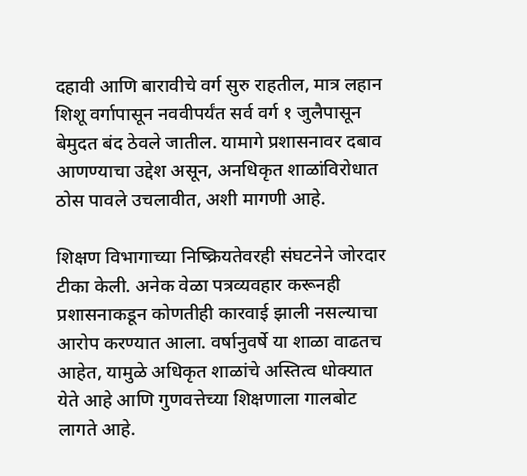दहावी आणि बारावीचे वर्ग सुरु राहतील, मात्र लहान शिशू वर्गापासून नववीपर्यंत सर्व वर्ग १ जुलैपासून बेमुदत बंद ठेवले जातील. यामागे प्रशासनावर दबाव आणण्याचा उद्देश असून, अनधिकृत शाळांविरोधात ठोस पावले उचलावीत, अशी मागणी आहे.

शिक्षण विभागाच्या निष्क्रियतेवरही संघटनेने जोरदार टीका केली. अनेक वेळा पत्रव्यवहार करूनही प्रशासनाकडून कोणतीही कारवाई झाली नसल्याचा आरोप करण्यात आला. वर्षानुवर्षे या शाळा वाढतच आहेत, यामुळे अधिकृत शाळांचे अस्तित्व धोक्यात येते आहे आणि गुणवत्तेच्या शिक्षणाला गालबोट लागते आहे.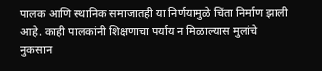पालक आणि स्थानिक समाजातही या निर्णयामुळे चिंता निर्माण झाली आहे. काही पालकांनी शिक्षणाचा पर्याय न मिळाल्यास मुलांचे नुकसान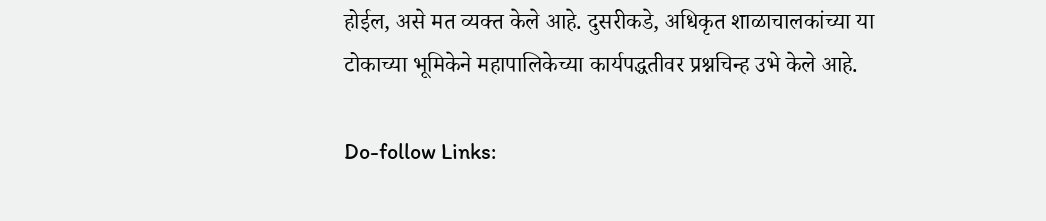होईल, असे मत व्यक्त केले आहे. दुसरीकडे, अधिकृत शाळाचालकांच्या या टोकाच्या भूमिकेने महापालिकेच्या कार्यपद्धतीवर प्रश्नचिन्ह उभे केले आहे.

Do-follow Links: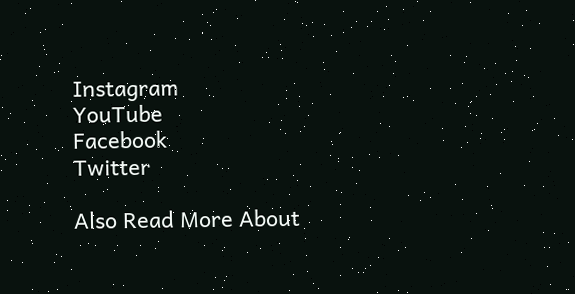Instagram
YouTube
Facebook
Twitter

Also Read More About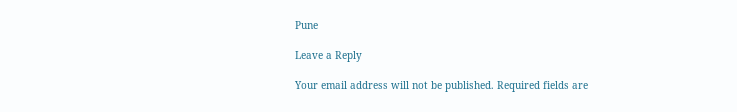Pune

Leave a Reply

Your email address will not be published. Required fields are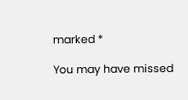marked *

You may have missed